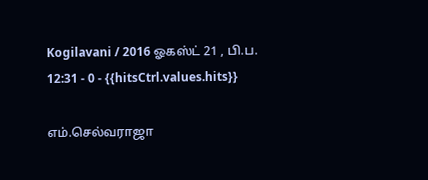Kogilavani / 2016 ஓகஸ்ட் 21 , பி.ப. 12:31 - 0 - {{hitsCtrl.values.hits}}

எம்.செல்வராஜா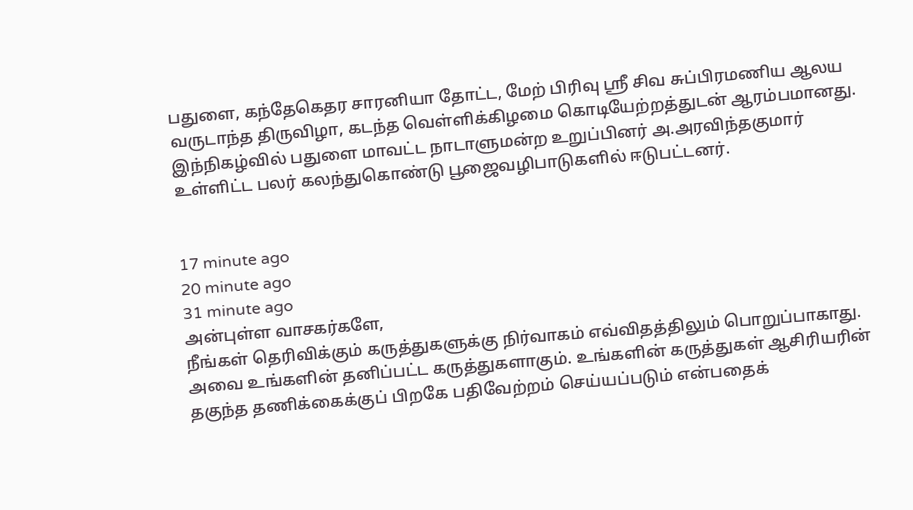பதுளை, கந்தேகெதர சாரனியா தோட்ட, மேற் பிரிவு ஸ்ரீ சிவ சுப்பிரமணிய ஆலய வருடாந்த திருவிழா, கடந்த வெள்ளிக்கிழமை கொடியேற்றத்துடன் ஆரம்பமானது. இந்நிகழ்வில் பதுளை மாவட்ட நாடாளுமன்ற உறுப்பினர் அ.அரவிந்தகுமார் உள்ளிட்ட பலர் கலந்துகொண்டு பூஜைவழிபாடுகளில் ஈடுபட்டனர்.


17 minute ago
20 minute ago
31 minute ago
அன்புள்ள வாசகர்களே,
நீங்கள் தெரிவிக்கும் கருத்துகளுக்கு நிர்வாகம் எவ்விதத்திலும் பொறுப்பாகாது. அவை உங்களின் தனிப்பட்ட கருத்துகளாகும். உங்களின் கருத்துகள் ஆசிரியரின் தகுந்த தணிக்கைக்குப் பிறகே பதிவேற்றம் செய்யப்படும் என்பதைக்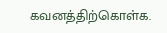கவனத்திற்கொள்க.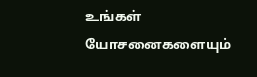உங்கள் யோசனைகளையும்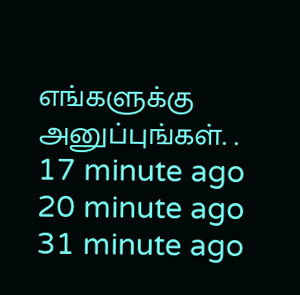எங்களுக்கு அனுப்புங்கள். .
17 minute ago
20 minute ago
31 minute ago